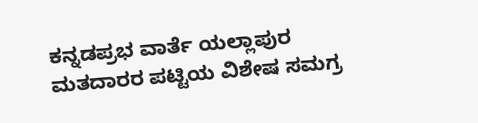ಕನ್ನಡಪ್ರಭ ವಾರ್ತೆ ಯಲ್ಲಾಪುರ
ಮತದಾರರ ಪಟ್ಟಿಯ ವಿಶೇಷ ಸಮಗ್ರ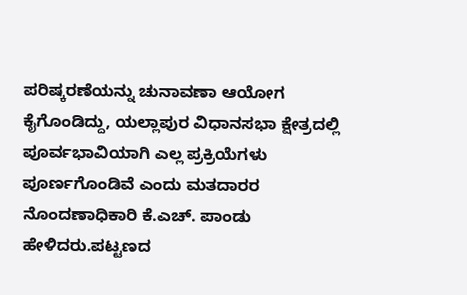ಪರಿಷ್ಕರಣೆಯನ್ನು ಚುನಾವಣಾ ಆಯೋಗ ಕೈಗೊಂಡಿದ್ದು, ಯಲ್ಲಾಪುರ ವಿಧಾನಸಭಾ ಕ್ಷೇತ್ರದಲ್ಲಿ ಪೂರ್ವಭಾವಿಯಾಗಿ ಎಲ್ಲ ಪ್ರಕ್ರಿಯೆಗಳು ಪೂರ್ಣಗೊಂಡಿವೆ ಎಂದು ಮತದಾರರ ನೊಂದಣಾಧಿಕಾರಿ ಕೆ.ಎಚ್. ಪಾಂಡು ಹೇಳಿದರು.ಪಟ್ಟಣದ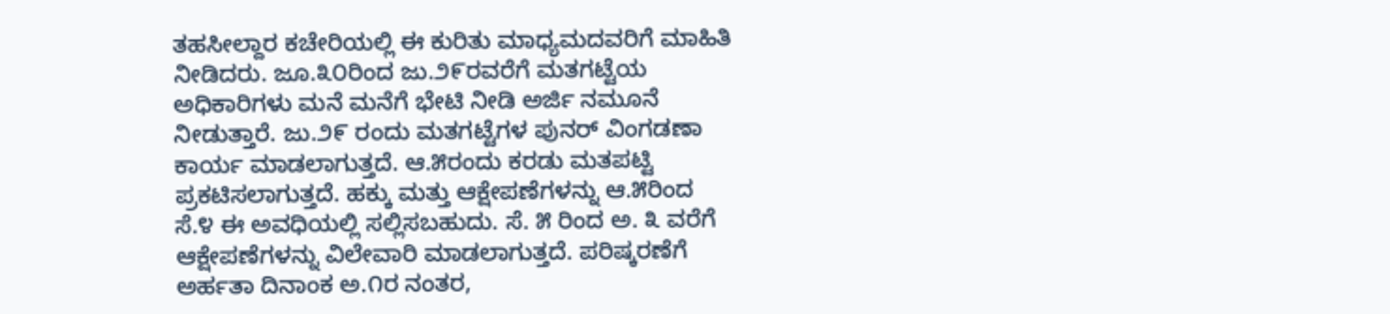ತಹಸೀಲ್ದಾರ ಕಚೇರಿಯಲ್ಲಿ ಈ ಕುರಿತು ಮಾಧ್ಯಮದವರಿಗೆ ಮಾಹಿತಿ ನೀಡಿದರು. ಜೂ.೩೦ರಿಂದ ಜು.೨೯ರವರೆಗೆ ಮತಗಟ್ಟೆಯ ಅಧಿಕಾರಿಗಳು ಮನೆ ಮನೆಗೆ ಭೇಟಿ ನೀಡಿ ಅರ್ಜಿ ನಮೂನೆ ನೀಡುತ್ತಾರೆ. ಜು.೨೯ ರಂದು ಮತಗಟ್ಟೆಗಳ ಪುನರ್ ವಿಂಗಡಣಾ ಕಾರ್ಯ ಮಾಡಲಾಗುತ್ತದೆ. ಆ.೫ರಂದು ಕರಡು ಮತಪಟ್ಟಿ ಪ್ರಕಟಿಸಲಾಗುತ್ತದೆ. ಹಕ್ಕು ಮತ್ತು ಆಕ್ಷೇಪಣೆಗಳನ್ನು ಆ.೫ರಿಂದ ಸೆ.೪ ಈ ಅವಧಿಯಲ್ಲಿ ಸಲ್ಲಿಸಬಹುದು. ಸೆ. ೫ ರಿಂದ ಅ. ೩ ವರೆಗೆ ಆಕ್ಷೇಪಣೆಗಳನ್ನು ವಿಲೇವಾರಿ ಮಾಡಲಾಗುತ್ತದೆ. ಪರಿಷ್ಕರಣೆಗೆ ಅರ್ಹತಾ ದಿನಾಂಕ ಅ.೧ರ ನಂತರ,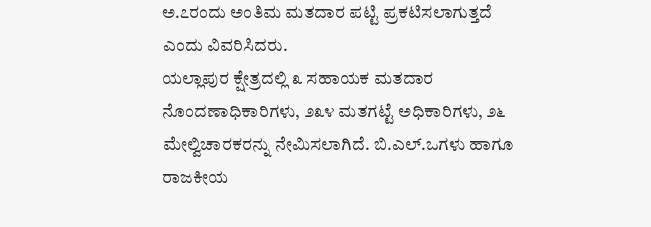ಅ.೭ರಂದು ಅಂತಿಮ ಮತದಾರ ಪಟ್ಟಿ ಪ್ರಕಟಿಸಲಾಗುತ್ತದೆ ಎಂದು ವಿವರಿಸಿದರು.
ಯಲ್ಲಾಪುರ ಕ್ಷೇತ್ರದಲ್ಲಿ ೩ ಸಹಾಯಕ ಮತದಾರ ನೊಂದಣಾಧಿಕಾರಿಗಳು, ೨೩೪ ಮತಗಟ್ಟೆ ಅಧಿಕಾರಿಗಳು, ೨೬ ಮೇಲ್ವಿಚಾರಕರನ್ನು ನೇಮಿಸಲಾಗಿದೆ. ಬಿ.ಎಲ್.ಒಗಳು ಹಾಗೂ ರಾಜಕೀಯ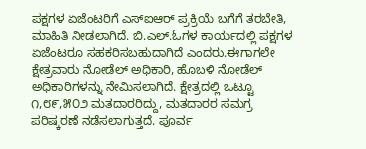ಪಕ್ಷಗಳ ಏಜೆಂಟರಿಗೆ ಎಸ್ಐಆರ್ ಪ್ರಕ್ರಿಯೆ ಬಗೆಗೆ ತರಬೇತಿ, ಮಾಹಿತಿ ನೀಡಲಾಗಿದೆ. ಬಿ.ಎಲ್.ಓಗಳ ಕಾರ್ಯದಲ್ಲಿ ಪಕ್ಷಗಳ ಏಜೆಂಟರೂ ಸಹಕರಿಸಬಹುದಾಗಿದೆ ಎಂದರು.ಈಗಾಗಲೇ ಕ್ಷೇತ್ರವಾರು ನೋಡೆಲ್ ಅಧಿಕಾರಿ, ಹೊಬಳಿ ನೋಡೆಲ್ ಅಧಿಕಾರಿಗಳನ್ನು ನೇಮಿಸಲಾಗಿದೆ. ಕ್ಷೇತ್ರದಲ್ಲಿ ಒಟ್ಟೂ ೧,೮೯,೫೦೨ ಮತದಾರರಿದ್ದು, ಮತದಾರರ ಸಮಗ್ರ ಪರಿಷ್ಕರಣೆ ನಡೆಸಲಾಗುತ್ತದೆ. ಪೂರ್ವ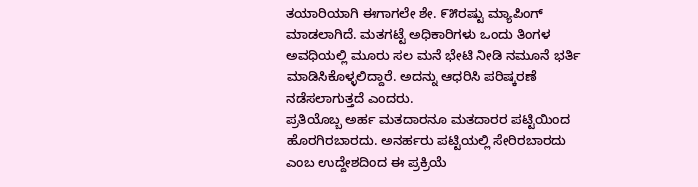ತಯಾರಿಯಾಗಿ ಈಗಾಗಲೇ ಶೇ. ೯೫ರಷ್ಟು ಮ್ಯಾಪಿಂಗ್ ಮಾಡಲಾಗಿದೆ. ಮತಗಟ್ಟೆ ಅಧಿಕಾರಿಗಳು ಒಂದು ತಿಂಗಳ ಅವಧಿಯಲ್ಲಿ ಮೂರು ಸಲ ಮನೆ ಭೇಟಿ ನೀಡಿ ನಮೂನೆ ಭರ್ತಿ ಮಾಡಿಸಿಕೊಳ್ಳಲಿದ್ದಾರೆ. ಅದನ್ನು ಆಧರಿಸಿ ಪರಿಷ್ಕರಣೆ ನಡೆಸಲಾಗುತ್ತದೆ ಎಂದರು.
ಪ್ರತಿಯೊಬ್ಬ ಅರ್ಹ ಮತದಾರನೂ ಮತದಾರರ ಪಟ್ಟಿಯಿಂದ ಹೊರಗಿರಬಾರದು. ಅನರ್ಹರು ಪಟ್ಟಿಯಲ್ಲಿ ಸೇರಿರಬಾರದು ಎಂಬ ಉದ್ದೇಶದಿಂದ ಈ ಪ್ರಕ್ರಿಯೆ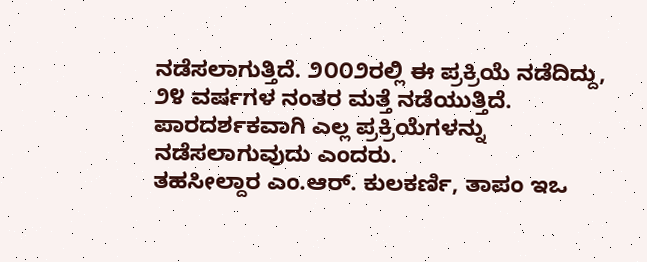ನಡೆಸಲಾಗುತ್ತಿದೆ. ೨೦೦೨ರಲ್ಲಿ ಈ ಪ್ರಕ್ರಿಯೆ ನಡೆದಿದ್ದು, ೨೪ ವರ್ಷಗಳ ನಂತರ ಮತ್ತೆ ನಡೆಯುತ್ತಿದೆ. ಪಾರದರ್ಶಕವಾಗಿ ಎಲ್ಲ ಪ್ರಕ್ರಿಯೆಗಳನ್ನು ನಡೆಸಲಾಗುವುದು ಎಂದರು.
ತಹಸೀಲ್ದಾರ ಎಂ.ಆರ್. ಕುಲಕರ್ಣಿ, ತಾಪಂ ಇಒ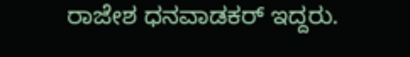ರಾಜೇಶ ಧನವಾಡಕರ್ ಇದ್ದರು.